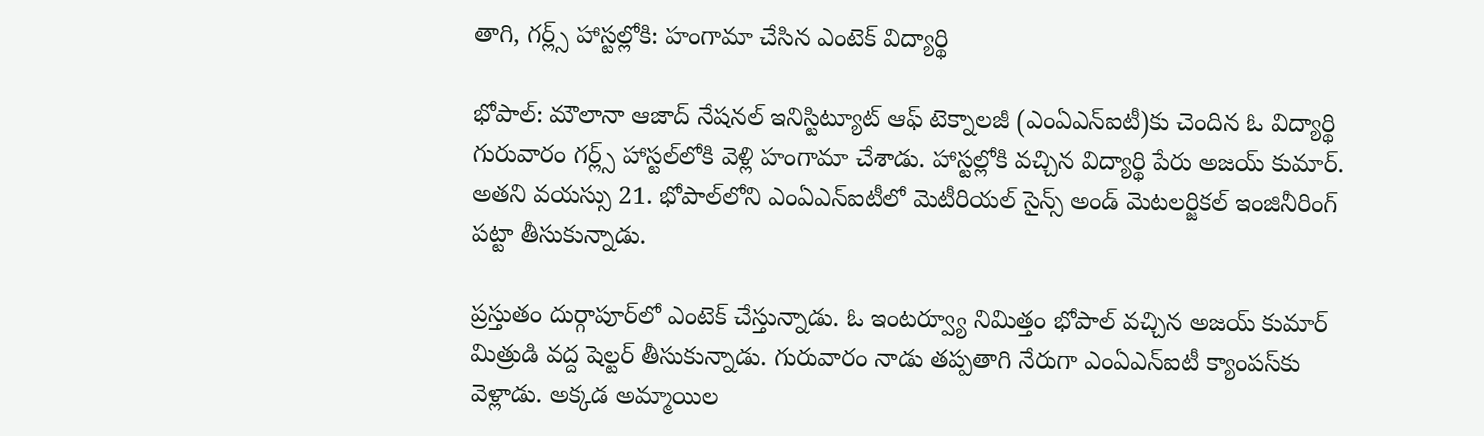తాగి, గర్ల్స్ హాస్టల్లోకి: హంగామా చేసిన ఎంటెక్ విద్యార్థి

భోపాల్: మౌలానా ఆజాద్ నేషనల్ ఇనిస్టిట్యూట్ ఆఫ్ టెక్నాలజీ (ఎంఏఎన్ఐటీ)కు చెందిన ఓ విద్యార్థి గురువారం గర్ల్స్ హాస్టల్‌లోకి వెళ్లి హంగామా చేశాడు. హాస్టల్లోకి వచ్చిన విద్యార్థి పేరు అజయ్ కుమార్. అతని వయస్సు 21. భోపాల్‌లోని ఎంఏఎన్ఐటీలో మెటీరియల్ సైన్స్ అండ్ మెటలర్జికల్ ఇంజినీరింగ్ పట్టా తీసుకున్నాడు.

ప్రస్తుతం దుర్గాపూర్‌లో ఎంటెక్ చేస్తున్నాడు. ఓ ఇంటర్వ్యూ నిమిత్తం భోపాల్ వచ్చిన అజయ్ కుమార్ మిత్రుడి వద్ద షెల్టర్ తీసుకున్నాడు. గురువారం నాడు తప్పతాగి నేరుగా ఎంఏఎన్ఐటీ క్యాంపస్‌కు వెళ్లాడు. అక్కడ అమ్మాయిల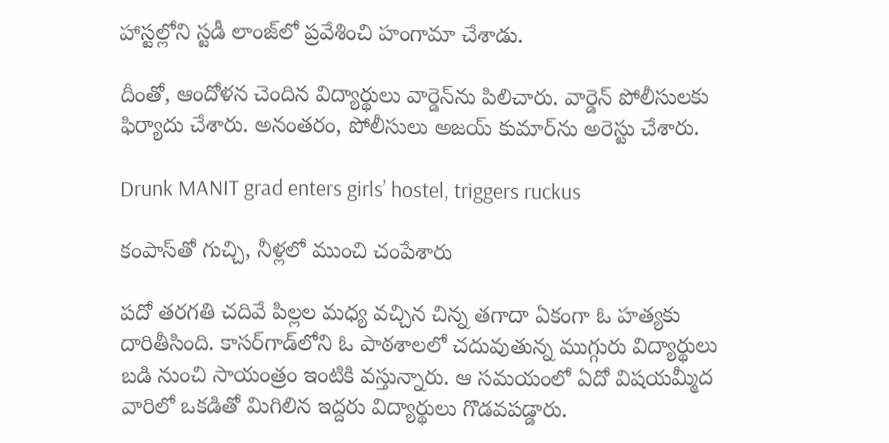హాస్టల్లోని స్టడీ లాంజ్‌లో ప్రవేశించి హంగామా చేశాడు.

దీంతో, ఆందోళన చెందిన విద్యార్థులు వార్డెన్‌ను పిలిచారు. వార్డెన్ పోలీసులకు ఫిర్యాదు చేశారు. అనంతరం, పోలీసులు అజయ్ కుమార్‌ను అరెస్టు చేశారు.

Drunk MANIT grad enters girls’ hostel, triggers ruckus

కంపాస్‌తో గుచ్చి, నీళ్లలో ముంచి చంపేశారు

పదో తరగతి చదివే పిల్లల మధ్య వచ్చిన చిన్న తగాదా ఏకంగా ఓ హత్యకు దారితీసింది. కాసర్‌గాడ్‌లోని ఓ పాఠశాలలో చదువుతున్న ముగ్గురు విద్యార్థులు బడి నుంచి సాయంత్రం ఇంటికి వస్తున్నారు. ఆ సమయంలో ఏదో విషయమ్మీద వారిలో ఒకడితో మిగిలిన ఇద్దరు విద్యార్థులు గొడవపడ్డారు.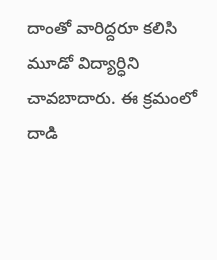దాంతో వారిద్దరూ కలిసి మూడో విద్యార్ధిని చావబాదారు. ఈ క్రమంలో దాడి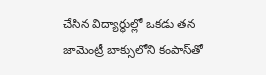చేసిన విద్యార్థుల్లో ఒకడు తన జామెంట్రీ బాక్సులోని కంపాస్‌తో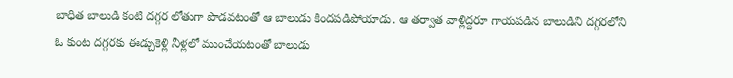బాధిత బాలుడి కంటి దగ్గర లోతుగా పొడవటంతో ఆ బాలుడు కిందపడిపోయాడు. ఆ తర్వాత వాళ్లిద్దరూ గాయపడిన బాలుడిని దగ్గరలోని ఓ కుంట దగ్గరకు ఈడ్చుకెళ్లి నీళ్లలో ముంచేయటంతో బాలుడు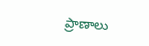ప్రాణాలు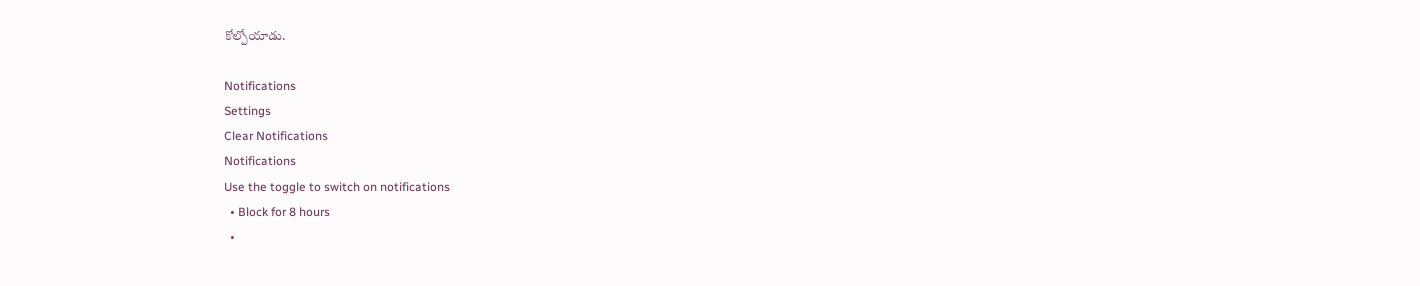కోల్పోయాడు.

Notifications
Settings
Clear Notifications
Notifications
Use the toggle to switch on notifications
  • Block for 8 hours
  •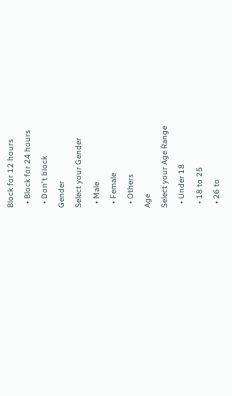Block for 12 hours
  • Block for 24 hours
  • Don't block
Gender
Select your Gender
  • Male
  • Female
  • Others
Age
Select your Age Range
  • Under 18
  • 18 to 25
  • 26 to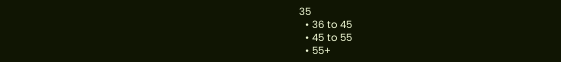35
  • 36 to 45
  • 45 to 55
  • 55+